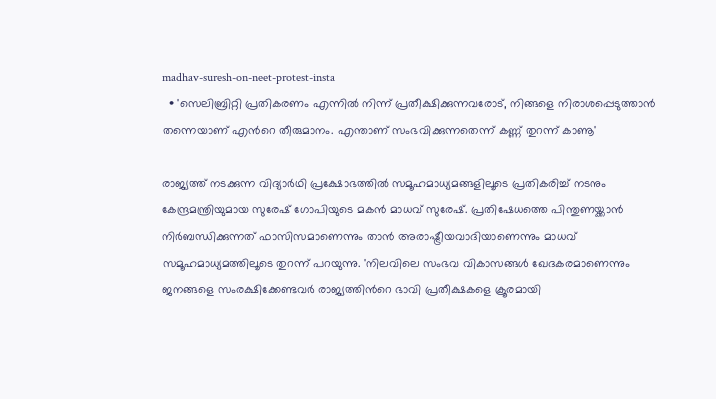madhav-suresh-on-neet-protest-insta
  • 'സെലിബ്രിറ്റി പ്രതികരണം എന്നില്‍ നിന്ന് പ്രതീക്ഷിക്കുന്നവരോട്, നിങ്ങളെ നിരാശപ്പെടുത്താന്‍ തന്നെയാണ് എന്‍റെ തീരുമാനം. എന്താണ് സംഭവിക്കുന്നതെന്ന് കണ്ണ് തുറന്ന് കാണൂ'

രാജ്യത്ത് നടക്കുന്ന വിദ്യാര്‍ഥി പ്രക്ഷോഭത്തില്‍ സമൂഹമാധ്യമങ്ങളിലൂടെ പ്രതികരിച്ച് നടനും കേന്ദ്രമന്ത്രിയുമായ സുരേഷ് ഗോപിയുടെ മകന്‍ മാധവ് സുരേഷ്. പ്രതിഷേധത്തെ പിന്തുണയ്ക്കാന്‍ നിര്‍ബന്ധിക്കുന്നത് ഫാസിസമാണെന്നും താന്‍ അരാഷ്ട്രീയവാദിയാണെന്നും മാധവ് സമൂഹമാധ്യമത്തിലൂടെ തുറന്ന് പറയുന്നു. 'നിലവിലെ സംഭവ വികാസങ്ങള്‍ ഖേദകരമാണെന്നും ജനങ്ങളെ സംരക്ഷിക്കേണ്ടവര്‍ രാജ്യത്തിന്‍റെ ഭാവി പ്രതീക്ഷകളെ ക്രൂരമായി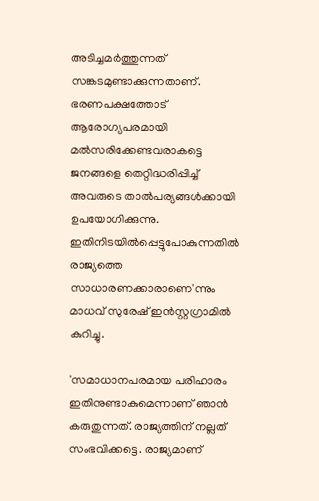അടിച്ചമര്‍ത്തുന്നത് സങ്കടമുണ്ടാക്കുന്നതാണ്. ഭരണപക്ഷത്തോട് ആരോഗ്യപരമായി മല്‍സരിക്കേണ്ടവരാകട്ടെ ജനങ്ങളെ തെറ്റിദ്ധരിപ്പിച്ച് അവരുടെ താല്‍പര്യങ്ങള്‍ക്കായി ഉപയോഗിക്കുന്നു. ഇതിനിടയില്‍പ്പെട്ടുപോകുന്നതില്‍ രാജ്യത്തെ സാധാരണക്കാരാണെ'ന്നും മാധവ് സുരേഷ് ഇന്‍സ്റ്റഗ്രാമില്‍ കുറിച്ചു.

'സമാധാനപരമായ പരിഹാരം ഇതിനുണ്ടാകുമെന്നാണ് ഞാന്‍ കരുതുന്നത്. രാജ്യത്തിന് നല്ലത് സംഭവിക്കട്ടെ. രാജ്യമാണ്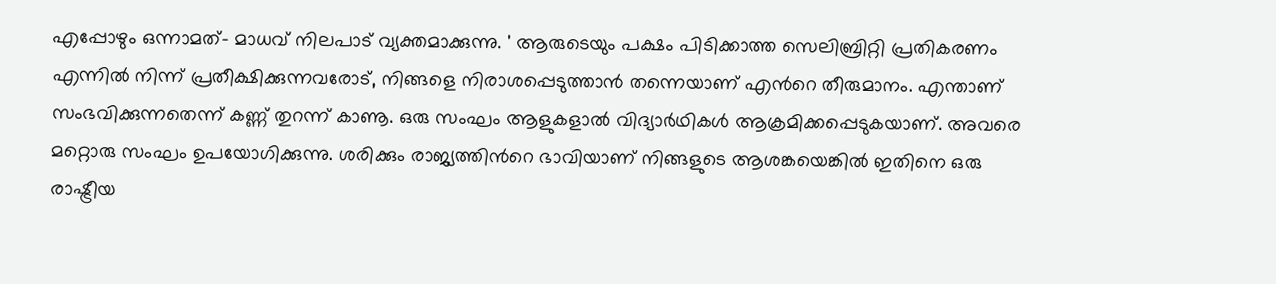എപ്പോഴും ഒന്നാമത്– മാധവ് നിലപാട് വ്യക്തമാക്കുന്നു. ' ആരുടെയും പക്ഷം പിടിക്കാത്ത സെലിബ്രിറ്റി പ്രതികരണം എന്നില്‍ നിന്ന് പ്രതീക്ഷിക്കുന്നവരോട്, നിങ്ങളെ നിരാശപ്പെടുത്താന്‍ തന്നെയാണ് എന്‍റെ തീരുമാനം. എന്താണ് സംഭവിക്കുന്നതെന്ന് കണ്ണ് തുറന്ന് കാണൂ. ഒരു സംഘം ആളുകളാല്‍ വിദ്യാര്‍ഥികള്‍ ആക്രമിക്കപ്പെടുകയാണ്. അവരെ മറ്റൊരു സംഘം ഉപയോഗിക്കുന്നു. ശരിക്കും രാജ്യത്തിന്‍റെ ഭാവിയാണ് നിങ്ങളുടെ ആശങ്കയെങ്കില്‍ ഇതിനെ ഒരു രാഷ്ട്രീയ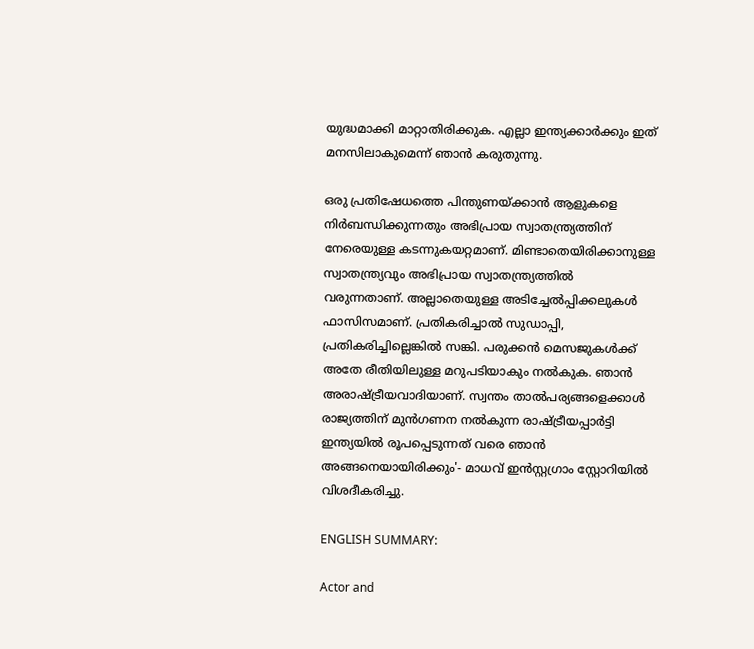യുദ്ധമാക്കി മാറ്റാതിരിക്കുക. എല്ലാ ഇന്ത്യക്കാര്‍ക്കും ഇത് മനസിലാകുമെന്ന് ഞാന്‍ കരുതുന്നു.

ഒരു പ്രതിഷേധത്തെ പിന്തുണയ്ക്കാന്‍ ആളുകളെ നിര്‍ബന്ധിക്കുന്നതും അഭിപ്രായ സ്വാതന്ത്ര്യത്തിന് നേരെയുള്ള കടന്നുകയറ്റമാണ്. മിണ്ടാതെയിരിക്കാനുള്ള സ്വാതന്ത്ര്യവും അഭിപ്രായ സ്വാതന്ത്ര്യത്തില്‍ വരുന്നതാണ്. അല്ലാതെയുള്ള അടിച്ചേല്‍പ്പിക്കലുകള്‍ ഫാസിസമാണ്. പ്രതികരിച്ചാല്‍ സുഡാപ്പി, പ്രതികരിച്ചില്ലെങ്കില്‍ സങ്കി. പരുക്കന്‍ മെസജുകള്‍ക്ക് അതേ രീതിയിലുള്ള മറുപടിയാകും നല്‍കുക. ഞാന്‍ അരാഷ്ട്രീയവാദിയാണ്. സ്വന്തം താല്‍പര്യങ്ങളെക്കാള്‍ രാജ്യത്തിന് മുന്‍ഗണന നല്‍കുന്ന രാഷ്ട്രീയപ്പാര്‍ട്ടി ഇന്ത്യയില്‍ രൂപപ്പെടുന്നത് വരെ ഞാന്‍ അങ്ങനെയായിരിക്കും'- മാധവ് ഇന്‍സ്റ്റഗ്രാം സ്റ്റോറിയില്‍ വിശദീകരിച്ചു.

ENGLISH SUMMARY:

Actor and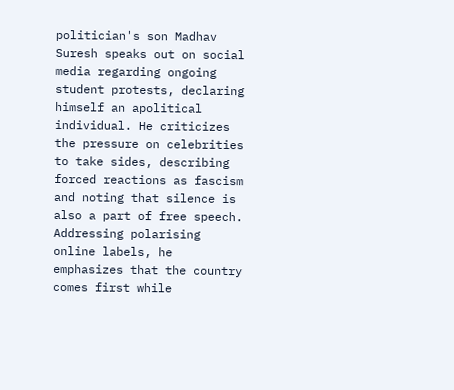politician's son Madhav Suresh speaks out on social media regarding ongoing student protests, declaring himself an apolitical individual. He criticizes the pressure on celebrities to take sides, describing forced reactions as fascism and noting that silence is also a part of free speech. Addressing polarising online labels, he emphasizes that the country comes first while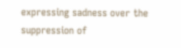expressing sadness over the suppression of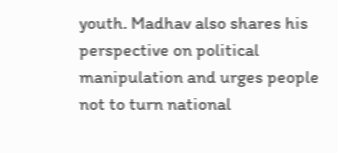youth. Madhav also shares his perspective on political manipulation and urges people not to turn national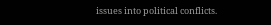issues into political conflicts.